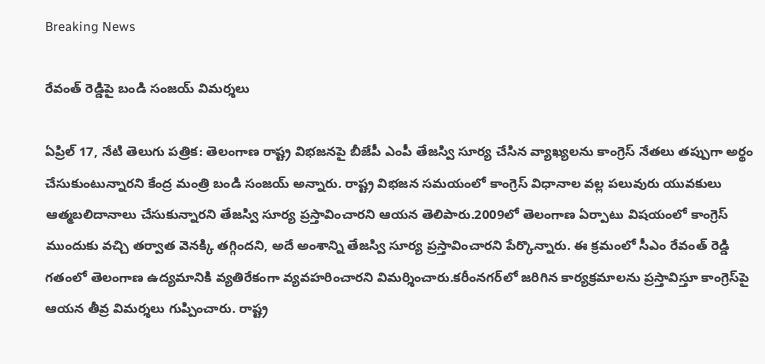Breaking News

రేవంత్ రెడ్డిపై బండి సంజయ్ విమర్శలు

ఏప్రిల్ 17, నేటి తెలుగు పత్రిక: తెలంగాణ రాష్ట్ర విభజనపై బీజేపీ ఎంపీ తేజస్వి సూర్య చేసిన వ్యాఖ్యలను కాంగ్రెస్ నేతలు తప్పుగా అర్థం చేసుకుంటున్నారని కేంద్ర మంత్రి బండి సంజయ్ అన్నారు. రాష్ట్ర విభజన సమయంలో కాంగ్రెస్ విధానాల వల్ల పలువురు యువకులు ఆత్మబలిదానాలు చేసుకున్నారని తేజస్వి సూర్య ప్రస్తావించారని ఆయన తెలిపారు.2009లో తెలంగాణ ఏర్పాటు విషయంలో కాంగ్రెస్ ముందుకు వచ్చి తర్వాత వెనక్కి తగ్గిందని, అదే అంశాన్ని తేజస్వి సూర్య ప్రస్తావించారని పేర్కొన్నారు. ఈ క్రమంలో సీఎం రేవంత్ రెడ్డి గతంలో తెలంగాణ ఉద్యమానికి వ్యతిరేకంగా వ్యవహరించారని విమర్శించారు.కరీంనగర్‌లో జరిగిన కార్యక్రమాలను ప్రస్తావిస్తూ కాంగ్రెస్‌పై ఆయన తీవ్ర విమర్శలు గుప్పించారు. రాష్ట్ర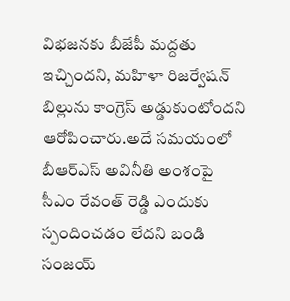విభజనకు బీజేపీ మద్దతు ఇచ్చిందని, మహిళా రిజర్వేషన్ బిల్లును కాంగ్రెస్ అడ్డుకుంటోందని ఆరోపించారు.అదే సమయంలో బీఆర్‌ఎస్ అవినీతి అంశంపై సీఎం రేవంత్ రెడ్డి ఎందుకు స్పందించడం లేదని బండి సంజయ్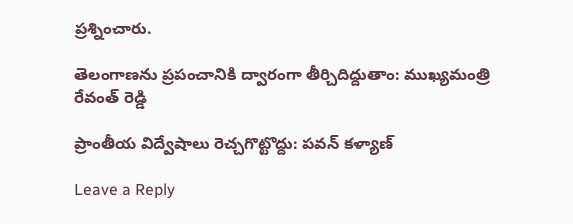ప్రశ్నించారు.

తెలంగాణను ప్రపంచానికి ద్వారంగా తీర్చిదిద్దుతాం: ముఖ్యమంత్రి రేవంత్ రెడ్డి

ప్రాంతీయ విద్వేషాలు రెచ్చగొట్టొద్దు: పవన్ కళ్యాణ్

Leave a Reply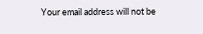Your email address will not be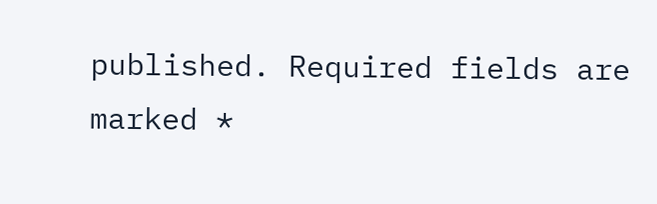published. Required fields are marked *